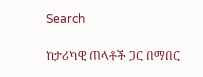Search

ከታሪካዊ ጠላቶች ጋር በማበር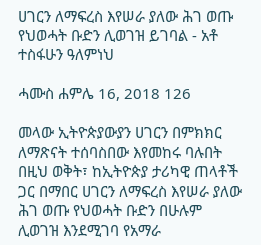ሀገርን ለማፍረስ እየሠራ ያለው ሕገ ወጡ የህወሓት ቡድን ሊወገዝ ይገባል - አቶ ተስፋሁን ዓለምነህ

ሓሙስ ሐምሌ 16, 2018 126

መላው ኢትዮጵያውያን ሀገርን በምክክር ለማጽናት ተሰባስበው እየመከሩ ባሉበት በዚህ ወቅት፣ ከኢትዮጵያ ታሪካዊ ጠላቶች ጋር በማበር ሀገርን ለማፍረስ እየሠራ ያለው ሕገ ወጡ የህወሓት ቡድን በሁሉም ሊወገዝ እንደሚገባ የአማራ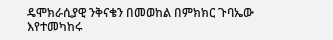ዴሞክራሲያዊ ንቅናቄን በመወከል በምክክር ጉባኤው እየተመካከሩ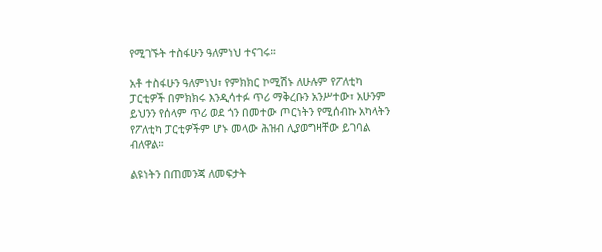የሚገኙት ተስፋሁን ዓለምነህ ተናገሩ።

አቶ ተስፋሁን ዓለምነህ፣ የምክክር ኮሚሽኑ ለሁሉም የፖለቲካ ፓርቲዎች በምክክሩ እንዲሳተፉ ጥሪ ማቅረቡን አንሥተው፣ አሁንም ይህንን የሰላም ጥሪ ወደ ጎን በመተው ጦርነትን የሚሰብኩ አካላትን የፖለቲካ ፓርቲዎችም ሆኑ መላው ሕዝብ ሊያወግዛቸው ይገባል ብለዋል።

ልዩነትን በጠመንጃ ለመፍታት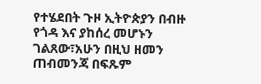የተሄደበት ጉዞ ኢትዮጵያን በብዙ የጎዳ እና ያከሰረ መሆኑን ገልጸው፣አሁን በዚህ ዘመን ጠብመንጃ በፍጹም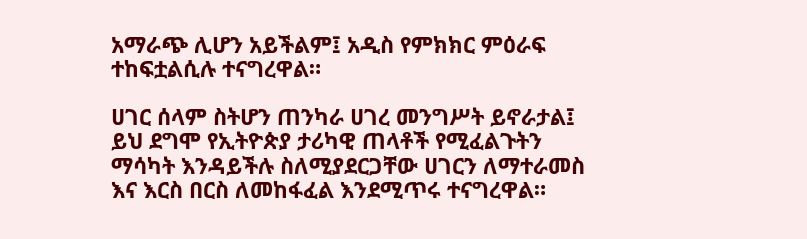አማራጭ ሊሆን አይችልም፤ አዲስ የምክክር ምዕራፍ ተከፍቷልሲሉ ተናግረዋል።

ሀገር ሰላም ስትሆን ጠንካራ ሀገረ መንግሥት ይኖራታል፤ ይህ ደግሞ የኢትዮጵያ ታሪካዊ ጠላቶች የሚፈልጉትን ማሳካት እንዳይችሉ ስለሚያደርጋቸው ሀገርን ለማተራመስ እና እርስ በርስ ለመከፋፈል እንደሚጥሩ ተናግረዋል።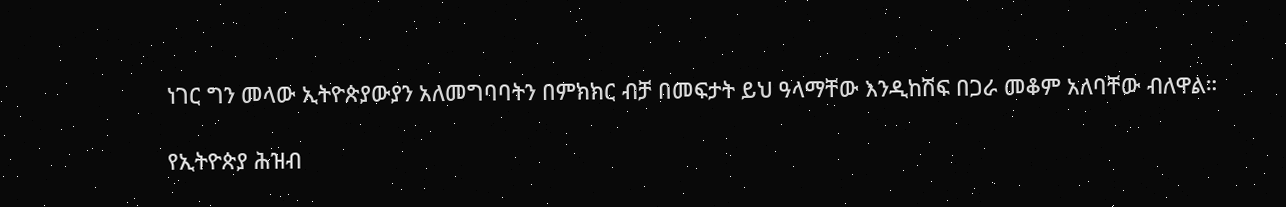ነገር ግን መላው ኢትዮጵያውያን አለመግባባትን በምክክር ብቻ በመፍታት ይህ ዓላማቸው እንዲከሽፍ በጋራ መቆም አለባቸው ብለዋል።

የኢትዮጵያ ሕዝብ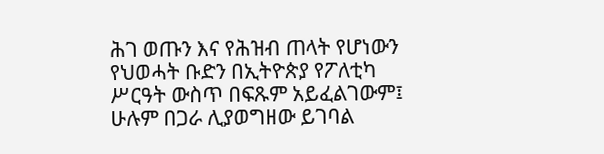ሕገ ወጡን እና የሕዝብ ጠላት የሆነውን የህወሓት ቡድን በኢትዮጵያ የፖለቲካ ሥርዓት ውስጥ በፍጹም አይፈልገውም፤ ሁሉም በጋራ ሊያወግዘው ይገባል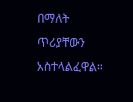በማለት ጥሪያቸውን አስተላልፈዋል።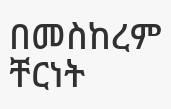በመስከረም ቸርነት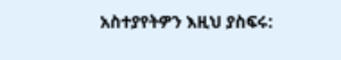አስተያየትዎን እዚህ ያስፍሩ: